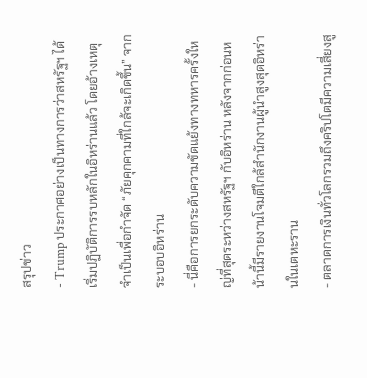สรุปข่าว
- Trump ประกาศอย่างเป็นทางการว่าสหรัฐฯ ได้เริ่มปฏิบัติการรบหลักในอิหร่านแล้ว โดยอ้างเหตุจำเป็นเพื่อกำจัด “ภัยคุกคามที่ใกล้จะเกิดขึ้น” จากระบอบอิหร่าน
- นี่คือการยกระดับความขัดแย้งทางทหารครั้งใหญ่ที่สุดระหว่างสหรัฐฯ กับอิหร่าน หลังจากก่อนหน้านี้มีรายงานโจมตีใกล้สำนักงานผู้นำสูงสุดอิหร่านในเตหะราน
- ตลาดการเงินทั่วโลกรวมถึงคริปโตมีความเสี่ยงสู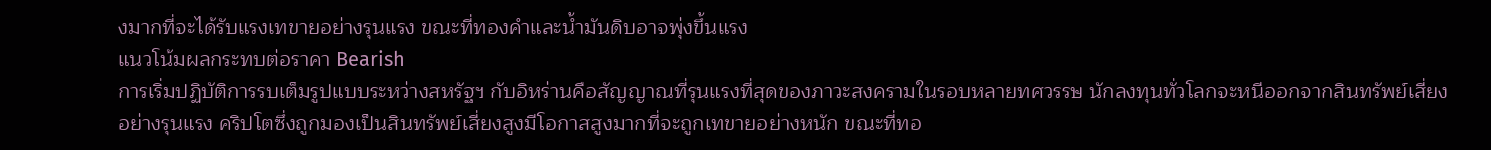งมากที่จะได้รับแรงเทขายอย่างรุนแรง ขณะที่ทองคำและน้ำมันดิบอาจพุ่งขึ้นแรง
แนวโน้มผลกระทบต่อราคา Bearish
การเริ่มปฏิบัติการรบเต็มรูปแบบระหว่างสหรัฐฯ กับอิหร่านคือสัญญาณที่รุนแรงที่สุดของภาวะสงครามในรอบหลายทศวรรษ นักลงทุนทั่วโลกจะหนีออกจากสินทรัพย์เสี่ยงอย่างรุนแรง คริปโตซึ่งถูกมองเป็นสินทรัพย์เสี่ยงสูงมีโอกาสสูงมากที่จะถูกเทขายอย่างหนัก ขณะที่ทอ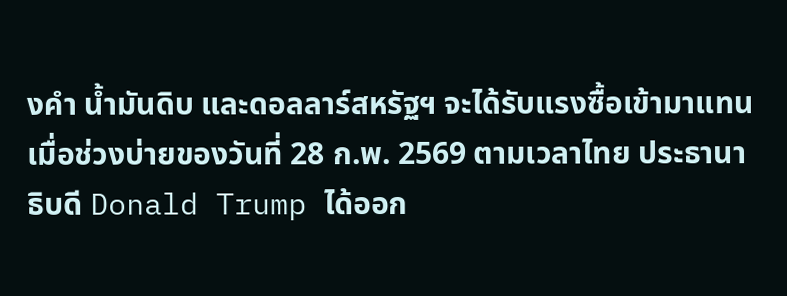งคำ น้ำมันดิบ และดอลลาร์สหรัฐฯ จะได้รับแรงซื้อเข้ามาแทน
เมื่อช่วงบ่ายของวันที่ 28 ก.พ. 2569 ตามเวลาไทย ประธานาธิบดี Donald Trump ได้ออก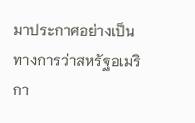มาประกาศอย่างเป็นทางการว่าสหรัฐอเมริกา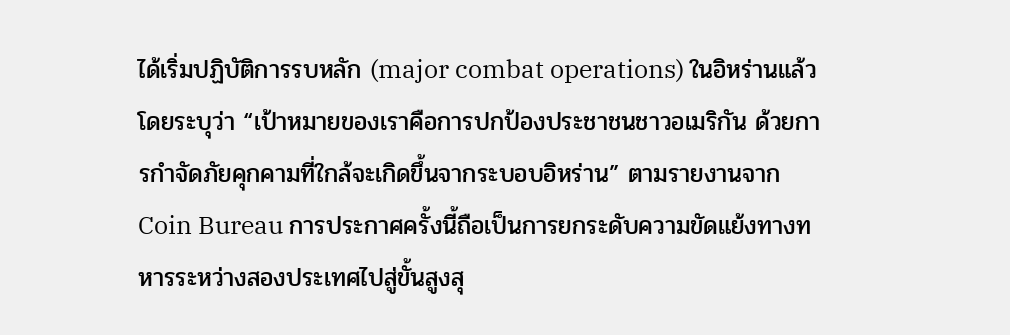ได้เริ่มปฏิบัติการรบหลัก (major combat operations) ในอิหร่านแล้ว โดยระบุว่า “เป้าหมายของเราคือการปกป้องประชาชนชาวอเมริกัน ด้วยการกำจัดภัยคุกคามที่ใกล้จะเกิดขึ้นจากระบอบอิหร่าน” ตามรายงานจาก Coin Bureau การประกาศครั้งนี้ถือเป็นการยกระดับความขัดแย้งทางทหารระหว่างสองประเทศไปสู่ขั้นสูงสุ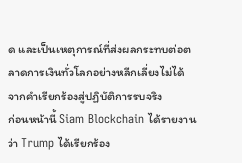ด และเป็นเหตุการณ์ที่ส่งผลกระทบต่อตลาดการเงินทั่วโลกอย่างหลีกเลี่ยงไม่ได้
จากคำเรียกร้องสู่ปฏิบัติการรบจริง
ก่อนหน้านี้ Siam Blockchain ได้รายงานว่า Trump ได้เรียกร้อง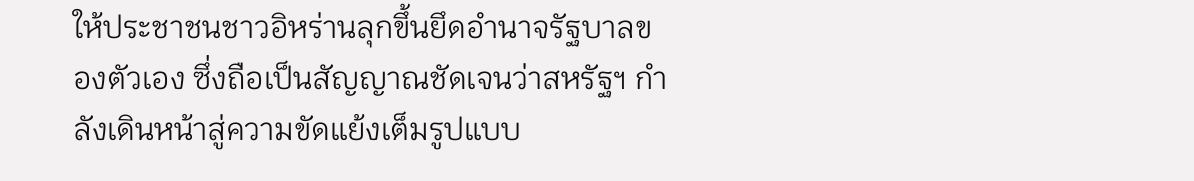ให้ประชาชนชาวอิหร่านลุกขึ้นยึดอำนาจรัฐบาลของตัวเอง ซึ่งถือเป็นสัญญาณชัดเจนว่าสหรัฐฯ กำลังเดินหน้าสู่ความขัดแย้งเต็มรูปแบบ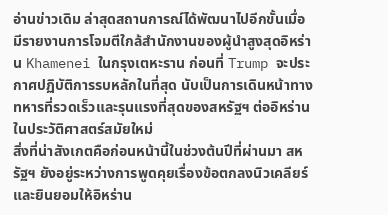อ่านข่าวเดิม ล่าสุดสถานการณ์ได้พัฒนาไปอีกขั้นเมื่อมีรายงานการโจมตีใกล้สำนักงานของผู้นำสูงสุดอิหร่าน Khamenei ในกรุงเตหะราน ก่อนที่ Trump จะประกาศปฏิบัติการรบหลักในที่สุด นับเป็นการเดินหน้าทางทหารที่รวดเร็วและรุนแรงที่สุดของสหรัฐฯ ต่ออิหร่านในประวัติศาสตร์สมัยใหม่
สิ่งที่น่าสังเกตคือก่อนหน้านี้ในช่วงต้นปีที่ผ่านมา สหรัฐฯ ยังอยู่ระหว่างการพูดคุยเรื่องข้อตกลงนิวเคลียร์และยินยอมให้อิหร่าน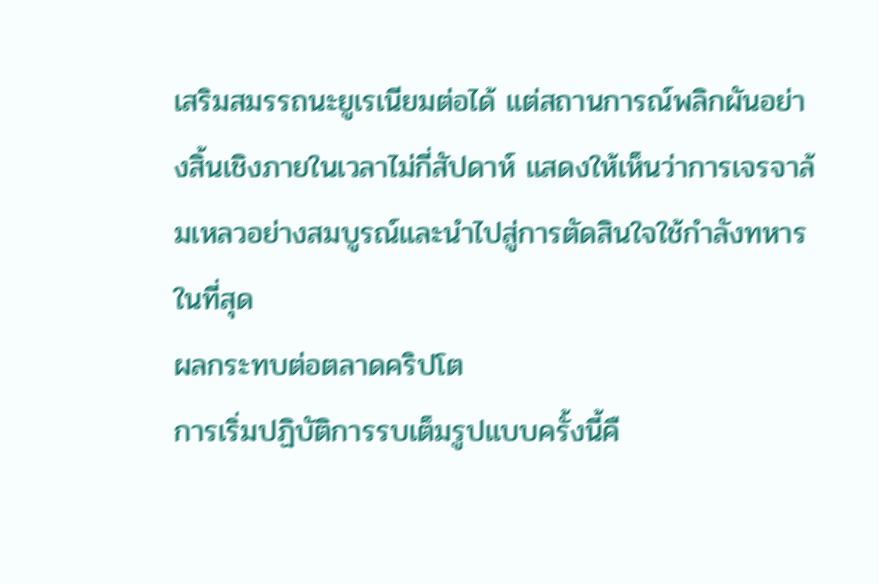เสริมสมรรถนะยูเรเนียมต่อได้ แต่สถานการณ์พลิกผันอย่างสิ้นเชิงภายในเวลาไม่กี่สัปดาห์ แสดงให้เห็นว่าการเจรจาล้มเหลวอย่างสมบูรณ์และนำไปสู่การตัดสินใจใช้กำลังทหารในที่สุด
ผลกระทบต่อตลาดคริปโต
การเริ่มปฏิบัติการรบเต็มรูปแบบครั้งนี้คื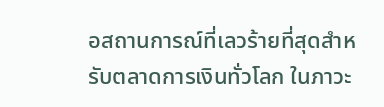อสถานการณ์ที่เลวร้ายที่สุดสำหรับตลาดการเงินทั่วโลก ในภาวะ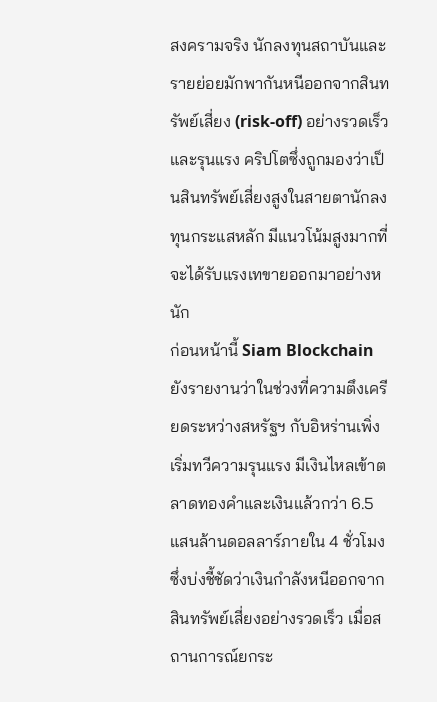สงครามจริง นักลงทุนสถาบันและรายย่อยมักพากันหนีออกจากสินทรัพย์เสี่ยง (risk-off) อย่างรวดเร็วและรุนแรง คริปโตซึ่งถูกมองว่าเป็นสินทรัพย์เสี่ยงสูงในสายตานักลงทุนกระแสหลัก มีแนวโน้มสูงมากที่จะได้รับแรงเทขายออกมาอย่างหนัก
ก่อนหน้านี้ Siam Blockchain ยังรายงานว่าในช่วงที่ความตึงเครียดระหว่างสหรัฐฯ กับอิหร่านเพิ่งเริ่มทวีความรุนแรง มีเงินไหลเข้าตลาดทองคำและเงินแล้วกว่า 6.5 แสนล้านดอลลาร์ภายใน 4 ชั่วโมง ซึ่งบ่งชี้ชัดว่าเงินกำลังหนีออกจากสินทรัพย์เสี่ยงอย่างรวดเร็ว เมื่อสถานการณ์ยกระ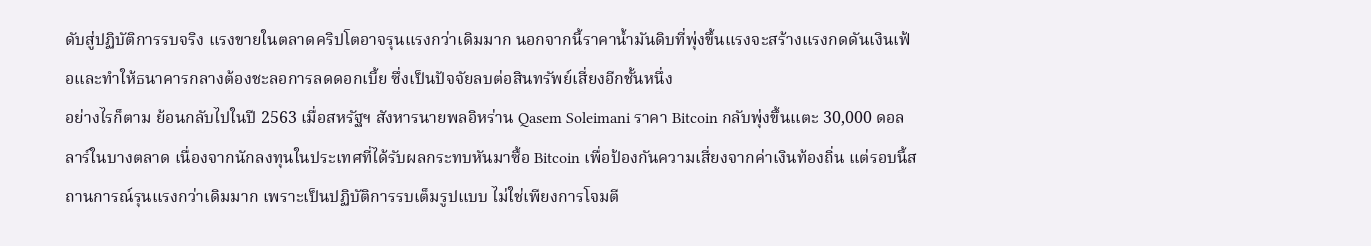ดับสู่ปฏิบัติการรบจริง แรงขายในตลาดคริปโตอาจรุนแรงกว่าเดิมมาก นอกจากนี้ราคาน้ำมันดิบที่พุ่งขึ้นแรงจะสร้างแรงกดดันเงินเฟ้อและทำให้ธนาคารกลางต้องชะลอการลดดอกเบี้ย ซึ่งเป็นปัจจัยลบต่อสินทรัพย์เสี่ยงอีกชั้นหนึ่ง
อย่างไรก็ตาม ย้อนกลับไปในปี 2563 เมื่อสหรัฐฯ สังหารนายพลอิหร่าน Qasem Soleimani ราคา Bitcoin กลับพุ่งขึ้นแตะ 30,000 ดอลลาร์ในบางตลาด เนื่องจากนักลงทุนในประเทศที่ได้รับผลกระทบหันมาซื้อ Bitcoin เพื่อป้องกันความเสี่ยงจากค่าเงินท้องถิ่น แต่รอบนี้สถานการณ์รุนแรงกว่าเดิมมาก เพราะเป็นปฏิบัติการรบเต็มรูปแบบ ไม่ใช่เพียงการโจมตี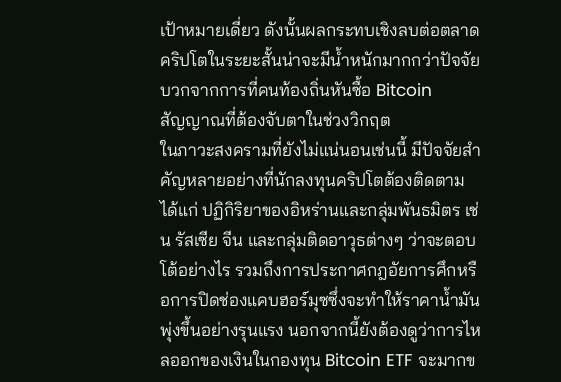เป้าหมายเดี่ยว ดังนั้นผลกระทบเชิงลบต่อตลาดคริปโตในระยะสั้นน่าจะมีน้ำหนักมากกว่าปัจจัยบวกจากการที่คนท้องถิ่นหันซื้อ Bitcoin
สัญญาณที่ต้องจับตาในช่วงวิกฤต
ในภาวะสงครามที่ยังไม่แน่นอนเช่นนี้ มีปัจจัยสำคัญหลายอย่างที่นักลงทุนคริปโตต้องติดตาม ได้แก่ ปฏิกิริยาของอิหร่านและกลุ่มพันธมิตร เช่น รัสเซีย จีน และกลุ่มติดอาวุธต่างๆ ว่าจะตอบโต้อย่างไร รวมถึงการประกาศกฎอัยการศึกหรือการปิดช่องแคบฮอร์มุซซึ่งจะทำให้ราคาน้ำมันพุ่งขึ้นอย่างรุนแรง นอกจากนี้ยังต้องดูว่าการไหลออกของเงินในกองทุน Bitcoin ETF จะมากข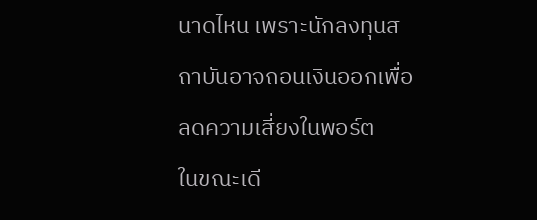นาดไหน เพราะนักลงทุนสถาบันอาจถอนเงินออกเพื่อลดความเสี่ยงในพอร์ต
ในขณะเดี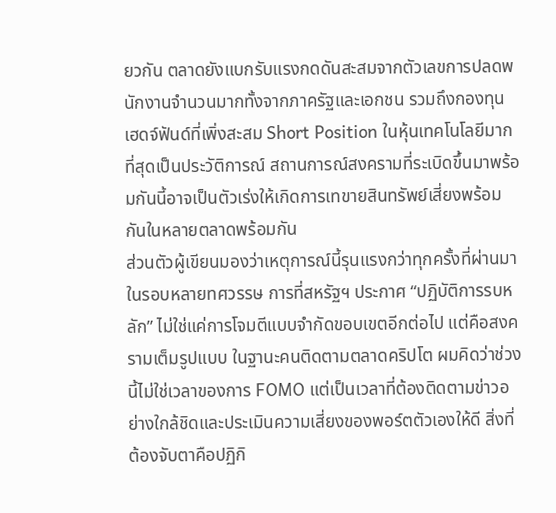ยวกัน ตลาดยังแบกรับแรงกดดันสะสมจากตัวเลขการปลดพนักงานจำนวนมากทั้งจากภาครัฐและเอกชน รวมถึงกองทุนเฮดจ์ฟันด์ที่เพิ่งสะสม Short Position ในหุ้นเทคโนโลยีมากที่สุดเป็นประวัติการณ์ สถานการณ์สงครามที่ระเบิดขึ้นมาพร้อมกันนี้อาจเป็นตัวเร่งให้เกิดการเทขายสินทรัพย์เสี่ยงพร้อมกันในหลายตลาดพร้อมกัน
ส่วนตัวผู้เขียนมองว่าเหตุการณ์นี้รุนแรงกว่าทุกครั้งที่ผ่านมาในรอบหลายทศวรรษ การที่สหรัฐฯ ประกาศ “ปฏิบัติการรบหลัก” ไม่ใช่แค่การโจมตีแบบจำกัดขอบเขตอีกต่อไป แต่คือสงครามเต็มรูปแบบ ในฐานะคนติดตามตลาดคริปโต ผมคิดว่าช่วงนี้ไม่ใช่เวลาของการ FOMO แต่เป็นเวลาที่ต้องติดตามข่าวอย่างใกล้ชิดและประเมินความเสี่ยงของพอร์ตตัวเองให้ดี สิ่งที่ต้องจับตาคือปฏิกิ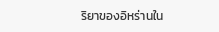ริยาของอิหร่านใน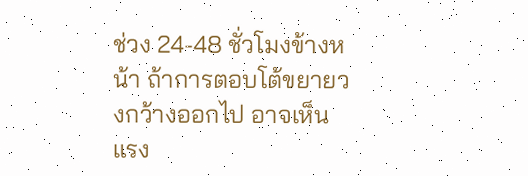ช่วง 24-48 ชั่วโมงข้างหน้า ถ้าการตอบโต้ขยายวงกว้างออกไป อาจเห็นแรง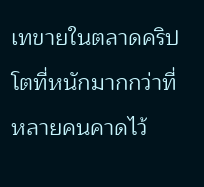เทขายในตลาดคริปโตที่หนักมากกว่าที่หลายคนคาดไว้